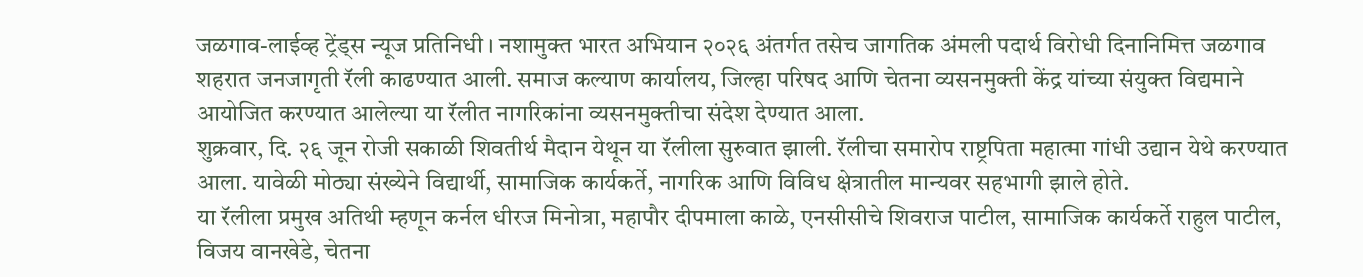जळगाव-लाईव्ह ट्रेंड्स न्यूज प्रतिनिधी । नशामुक्त भारत अभियान २०२६ अंतर्गत तसेच जागतिक अंमली पदार्थ विरोधी दिनानिमित्त जळगाव शहरात जनजागृती रॅली काढण्यात आली. समाज कल्याण कार्यालय, जिल्हा परिषद आणि चेतना व्यसनमुक्ती केंद्र यांच्या संयुक्त विद्यमाने आयोजित करण्यात आलेल्या या रॅलीत नागरिकांना व्यसनमुक्तीचा संदेश देण्यात आला.
शुक्रवार, दि. २६ जून रोजी सकाळी शिवतीर्थ मैदान येथून या रॅलीला सुरुवात झाली. रॅलीचा समारोप राष्ट्रपिता महात्मा गांधी उद्यान येथे करण्यात आला. यावेळी मोठ्या संख्येने विद्यार्थी, सामाजिक कार्यकर्ते, नागरिक आणि विविध क्षेत्रातील मान्यवर सहभागी झाले होते.
या रॅलीला प्रमुख अतिथी म्हणून कर्नल धीरज मिनोत्रा, महापौर दीपमाला काळे, एनसीसीचे शिवराज पाटील, सामाजिक कार्यकर्ते राहुल पाटील, विजय वानखेडे, चेतना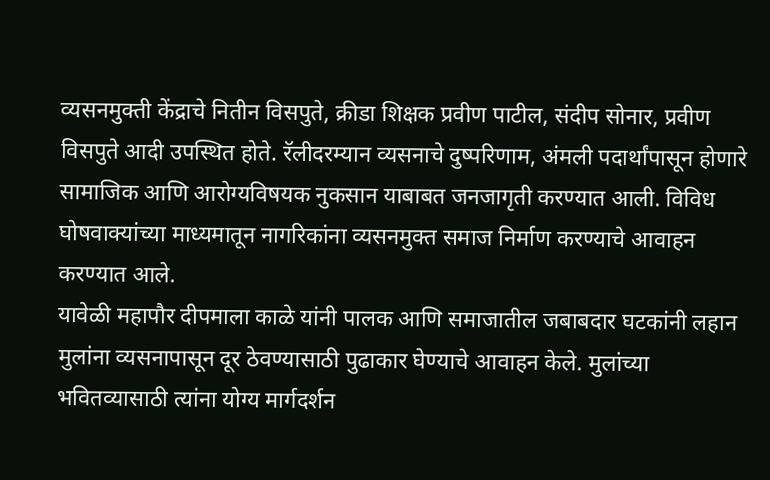व्यसनमुक्ती केंद्राचे नितीन विसपुते, क्रीडा शिक्षक प्रवीण पाटील, संदीप सोनार, प्रवीण विसपुते आदी उपस्थित होते. रॅलीदरम्यान व्यसनाचे दुष्परिणाम, अंमली पदार्थांपासून होणारे सामाजिक आणि आरोग्यविषयक नुकसान याबाबत जनजागृती करण्यात आली. विविध घोषवाक्यांच्या माध्यमातून नागरिकांना व्यसनमुक्त समाज निर्माण करण्याचे आवाहन करण्यात आले.
यावेळी महापौर दीपमाला काळे यांनी पालक आणि समाजातील जबाबदार घटकांनी लहान मुलांना व्यसनापासून दूर ठेवण्यासाठी पुढाकार घेण्याचे आवाहन केले. मुलांच्या भवितव्यासाठी त्यांना योग्य मार्गदर्शन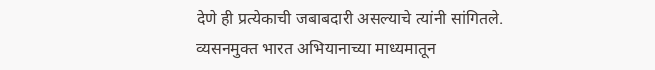देणे ही प्रत्येकाची जबाबदारी असल्याचे त्यांनी सांगितले. व्यसनमुक्त भारत अभियानाच्या माध्यमातून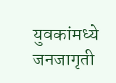युवकांमध्ये जनजागृती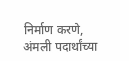निर्माण करणे, अंमली पदार्थांच्या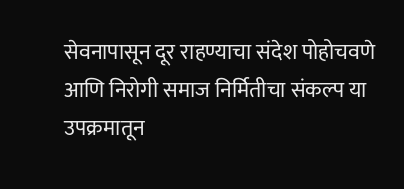सेवनापासून दूर राहण्याचा संदेश पोहोचवणे आणि निरोगी समाज निर्मितीचा संकल्प या उपक्रमातून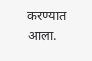करण्यात आला.